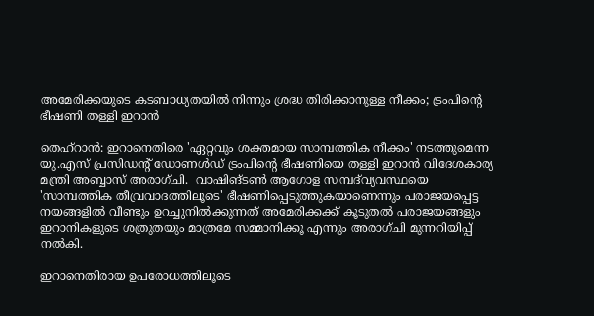അമേരിക്കയുടെ കടബാധ്യതയിൽ നിന്നും ശ്രദ്ധ തിരിക്കാനുള്ള നീക്കം; ട്രംപിന്റെ ഭീഷണി തള്ളി ഇറാൻ

തെഹ്‌റാൻ: ഇറാനെതിരെ 'ഏറ്റവും ശക്തമായ സാമ്പത്തിക നീക്കം' നടത്തുമെന്ന യു.എസ് പ്രസിഡന്റ് ഡോണൾഡ് ട്രംപിന്റെ ഭീഷണിയെ തള്ളി ഇറാൻ വിദേശകാര്യ മന്ത്രി അബ്ബാസ് അരാഗ്ചി.  വാഷിങ്ടൺ ആഗോള സമ്പദ്‌വ്യവസ്ഥയെ 'സാമ്പത്തിക തീവ്രവാദത്തിലൂടെ' ഭീഷണിപ്പെടുത്തുകയാണെന്നും പരാജയപ്പെട്ട നയങ്ങളിൽ വീണ്ടും ഉറച്ചുനിൽക്കുന്നത് അമേരിക്കക്ക് കൂടുതൽ പരാജയങ്ങളും ഇറാനികളുടെ ശത്രുതയും മാത്രമേ സമ്മാനിക്കൂ എന്നും അരാഗ്ചി മുന്നറിയിപ്പ് നൽകി.

ഇറാനെതിരായ ഉപരോധത്തിലൂടെ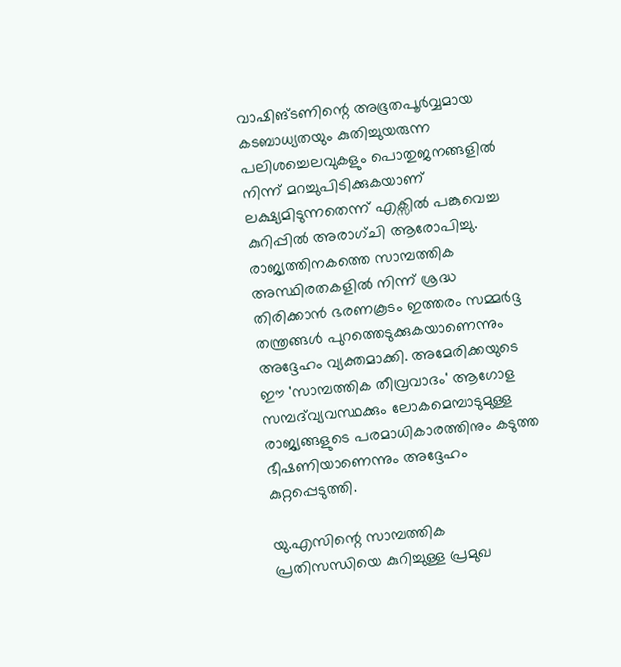വാഷിങ്ടണിന്റെ അഭൂതപൂർവ്വമായ കടബാധ്യതയും കുതിച്ചുയരുന്ന പലിശച്ചെലവുകളും പൊതുജനങ്ങളിൽ നിന്ന് മറച്ചുപിടിക്കുകയാണ് ലക്ഷ്യമിടുന്നതെന്ന് എക്സിൽ പങ്കുവെച്ച കുറിപ്പിൽ അരാഗ്ചി ആരോപിച്ചു. രാജ്യത്തിനകത്തെ സാമ്പത്തിക അസ്ഥിരതകളിൽ നിന്ന് ശ്രദ്ധ തിരിക്കാൻ ഭരണകൂടം ഇത്തരം സമ്മർദ്ദ തന്ത്രങ്ങൾ പുറത്തെടുക്കുകയാണെന്നും അദ്ദേഹം വ്യക്തമാക്കി. അമേരിക്കയുടെ ഈ 'സാമ്പത്തിക തീവ്രവാദം' ആഗോള സമ്പദ്‌വ്യവസ്ഥക്കും ലോകമെമ്പാടുമുള്ള രാജ്യങ്ങളുടെ പരമാധികാരത്തിനും കടുത്ത ഭീഷണിയാണെന്നും അദ്ദേഹം കുറ്റപ്പെടുത്തി.

യു.എസിന്റെ സാമ്പത്തിക പ്രതിസന്ധിയെ കുറിച്ചുള്ള പ്രമുഖ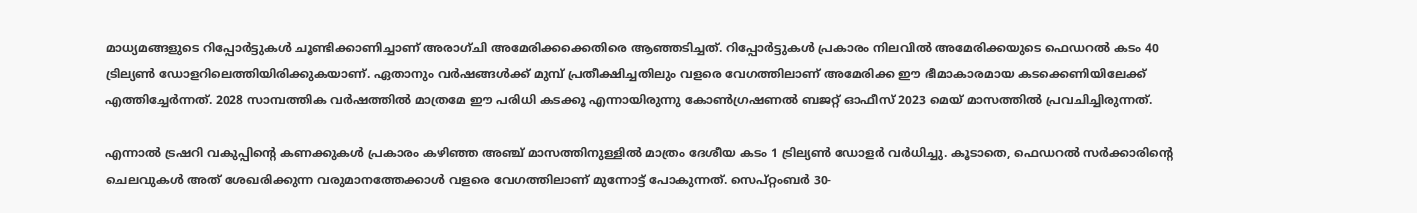മാധ്യമങ്ങളുടെ റിപ്പോർട്ടുകൾ ചൂണ്ടിക്കാണിച്ചാണ് അരാഗ്ചി അമേരിക്കക്കെതിരെ ആഞ്ഞടിച്ചത്. റിപ്പോർട്ടുകൾ പ്രകാരം നിലവിൽ അമേരിക്കയുടെ ഫെഡറൽ കടം 40 ട്രില്യൺ ഡോളറിലെത്തിയിരിക്കുകയാണ്. ഏതാനും വർഷങ്ങൾക്ക് മുമ്പ് പ്രതീക്ഷിച്ചതിലും വളരെ വേഗത്തിലാണ് അമേരിക്ക ഈ ഭീമാകാരമായ കടക്കെണിയിലേക്ക് എത്തിച്ചേർന്നത്. 2028 സാമ്പത്തിക വർഷത്തിൽ മാത്രമേ ഈ പരിധി കടക്കൂ എന്നായിരുന്നു കോൺഗ്രഷണൽ ബജറ്റ് ഓഫീസ് 2023 മെയ് മാസത്തിൽ പ്രവചിച്ചിരുന്നത്.

എന്നാൽ ട്രഷറി വകുപ്പിന്റെ കണക്കുകൾ പ്രകാരം കഴിഞ്ഞ അഞ്ച് മാസത്തിനുള്ളിൽ മാത്രം ദേശീയ കടം 1 ട്രില്യൺ ഡോളർ വർധിച്ചു. കൂടാതെ, ഫെഡറൽ സർക്കാരിന്റെ ചെലവുകൾ അത് ശേഖരിക്കുന്ന വരുമാനത്തേക്കാൾ വളരെ വേഗത്തിലാണ് മുന്നോട്ട് പോകുന്നത്. സെപ്റ്റംബർ 30-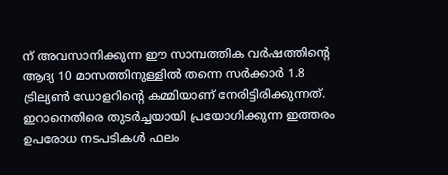ന് അവസാനിക്കുന്ന ഈ സാമ്പത്തിക വർഷത്തിന്റെ ആദ്യ 10 മാസത്തിനുള്ളിൽ തന്നെ സർക്കാർ 1.8 ട്രില്യൺ ഡോളറിന്റെ കമ്മിയാണ് നേരിട്ടിരിക്കുന്നത്. ഇറാനെതിരെ തുടർച്ചയായി പ്രയോഗിക്കുന്ന ഇത്തരം ഉപരോധ നടപടികൾ ഫലം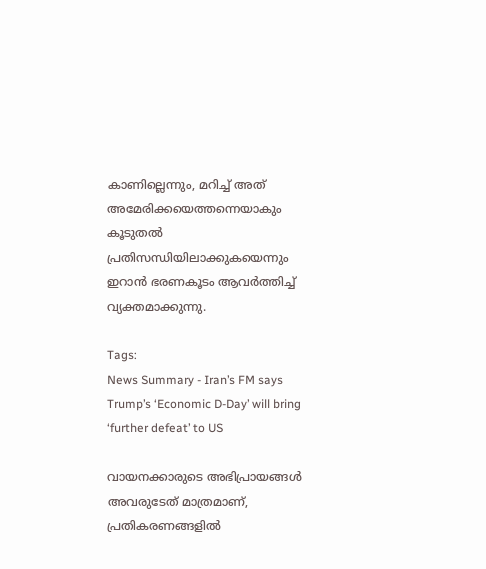കാണില്ലെന്നും, മറിച്ച് അത് അമേരിക്കയെത്തന്നെയാകും കൂടുതൽ പ്രതിസന്ധിയിലാക്കുകയെന്നും ഇറാൻ ഭരണകൂടം ആവർത്തിച്ച് വ്യക്തമാക്കുന്നു.

Tags:
News Summary - Iran’s FM says Trump’s ‘Economic D-Day’ will bring ‘further defeat’ to US

വായനക്കാരുടെ അഭിപ്രായങ്ങള്‍ അവരുടേത് മാത്രമാണ്, പ്രതികരണങ്ങളിൽ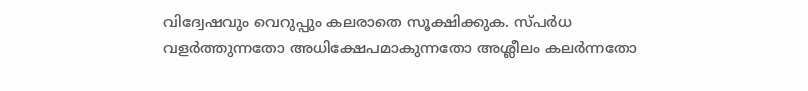വിദ്വേഷവും വെറുപ്പും കലരാതെ സൂക്ഷിക്കുക. സ്പർധ വളർത്തുന്നതോ അധിക്ഷേപമാകുന്നതോ അശ്ലീലം കലർന്നതോ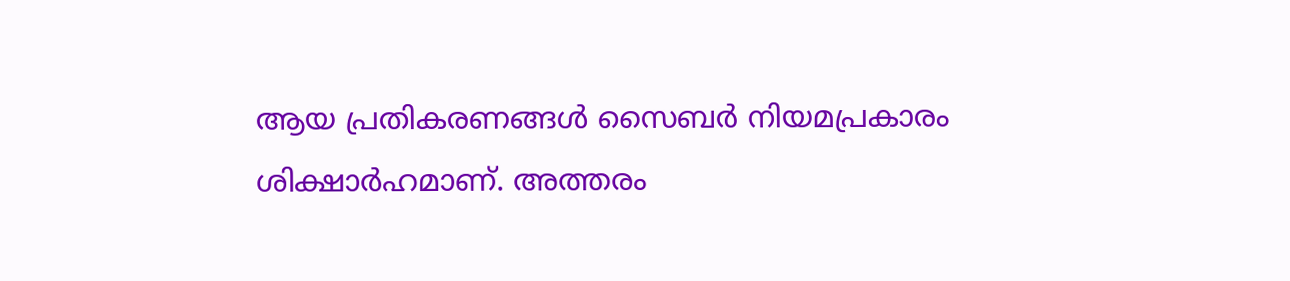ആയ പ്രതികരണങ്ങൾ സൈബർ നിയമപ്രകാരം ശിക്ഷാർഹമാണ്. അത്തരം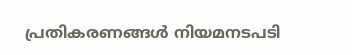പ്രതികരണങ്ങൾ നിയമനടപടി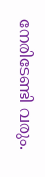നേരിടേണ്ടി വരും.